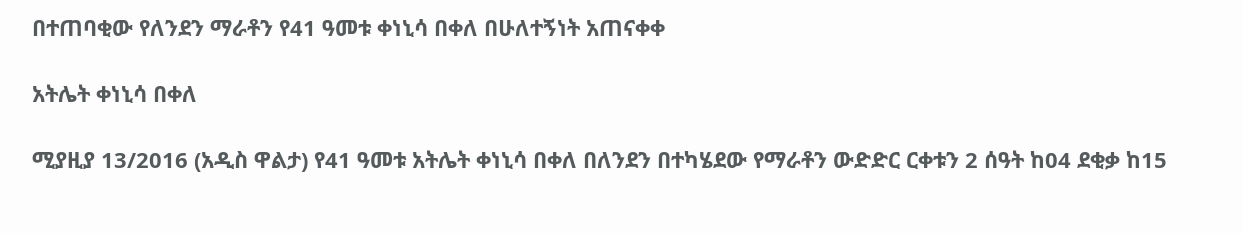በተጠባቂው የለንደን ማራቶን የ41 ዓመቱ ቀነኒሳ በቀለ በሁለተኝነት አጠናቀቀ

አትሌት ቀነኒሳ በቀለ

ሚያዚያ 13/2016 (አዲስ ዋልታ) የ41 ዓመቱ አትሌት ቀነኒሳ በቀለ በለንደን በተካሄደው የማራቶን ውድድር ርቀቱን 2 ሰዓት ከ04 ደቂቃ ከ15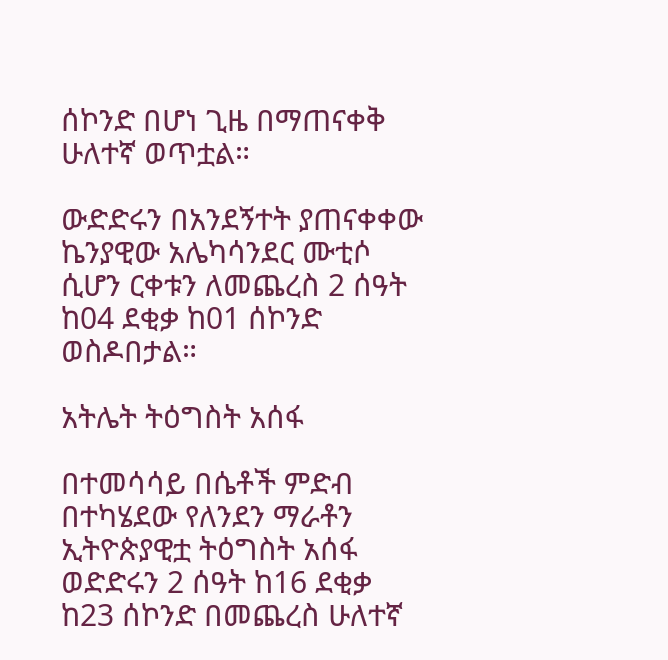ሰኮንድ በሆነ ጊዜ በማጠናቀቅ ሁለተኛ ወጥቷል።

ውድድሩን በአንደኝተት ያጠናቀቀው ኬንያዊው አሌካሳንደር ሙቲሶ ሲሆን ርቀቱን ለመጨረስ 2 ሰዓት ከ04 ደቂቃ ከ01 ሰኮንድ ወስዶበታል።

አትሌት ትዕግስት አሰፋ

በተመሳሳይ በሴቶች ምድብ በተካሄደው የለንደን ማራቶን ኢትዮጵያዊቷ ትዕግስት አሰፋ ወድድሩን 2 ሰዓት ከ16 ደቂቃ ከ23 ሰኮንድ በመጨረስ ሁለተኛ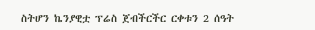ስትሆን ኬንያዊቷ ፕሬስ ጀብችርችር ርቀቱን 2 ሰዓት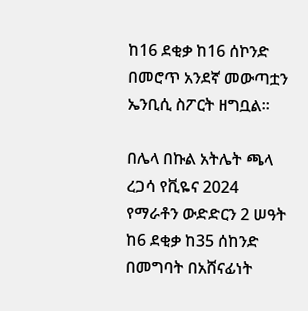ከ16 ደቂቃ ከ16 ሰኮንድ በመሮጥ አንደኛ መውጣቷን ኤንቢሲ ስፖርት ዘግቧል።

በሌላ በኩል አትሌት ጫላ ረጋሳ የቪዬና 2024 የማራቶን ውድድርን 2 ሠዓት ከ6 ደቂቃ ከ35 ሰከንድ በመግባት በአሸናፊነት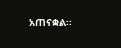አጠናቋል፡፡